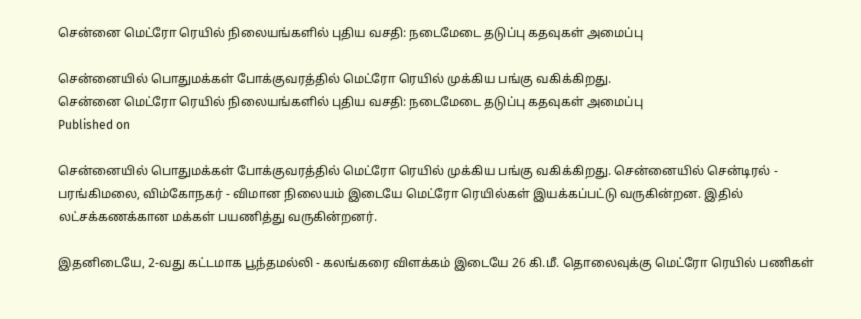சென்னை மெட்ரோ ரெயில் நிலையங்களில் புதிய வசதி: நடைமேடை தடுப்பு கதவுகள் அமைப்பு

சென்னையில் பொதுமக்கள் போக்குவரத்தில் மெட்ரோ ரெயில் முக்கிய பங்கு வகிக்கிறது.
சென்னை மெட்ரோ ரெயில் நிலையங்களில் புதிய வசதி: நடைமேடை தடுப்பு கதவுகள் அமைப்பு
Published on

சென்னையில் பொதுமக்கள் போக்குவரத்தில் மெட்ரோ ரெயில் முக்கிய பங்கு வகிக்கிறது. சென்னையில் சென்டிரல் - பரங்கிமலை, விம்கோநகர் - விமான நிலையம் இடையே மெட்ரோ ரெயில்கள் இயக்கப்பட்டு வருகின்றன. இதில் லட்சக்கணக்கான மக்கள் பயணித்து வருகின்றனர்.

இதனிடையே, 2-வது கட்டமாக பூந்தமல்லி - கலங்கரை விளக்கம் இடையே 26 கி.மீ. தொலைவுக்கு மெட்ரோ ரெயில் பணிகள்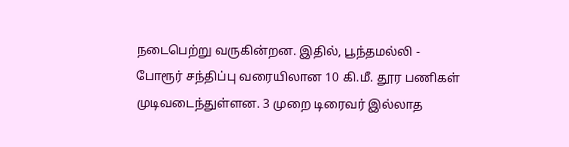நடைபெற்று வருகின்றன. இதில், பூந்தமல்லி - போரூர் சந்திப்பு வரையிலான 10 கி.மீ. தூர பணிகள் முடிவடைந்துள்ளன. 3 முறை டிரைவர் இல்லாத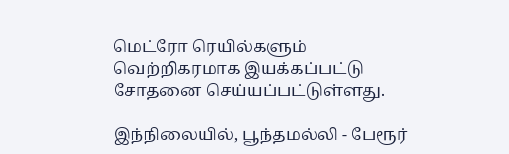மெட்ரோ ரெயில்களும் வெற்றிகரமாக இயக்கப்பட்டு சோதனை செய்யப்பட்டுள்ளது.

இந்நிலையில், பூந்தமல்லி - பேரூர்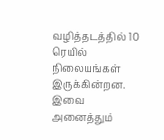வழித்தடத்தில் 10 ரெயில் நிலையங்கள் இருக்கின்றன. இவை அனைத்தும்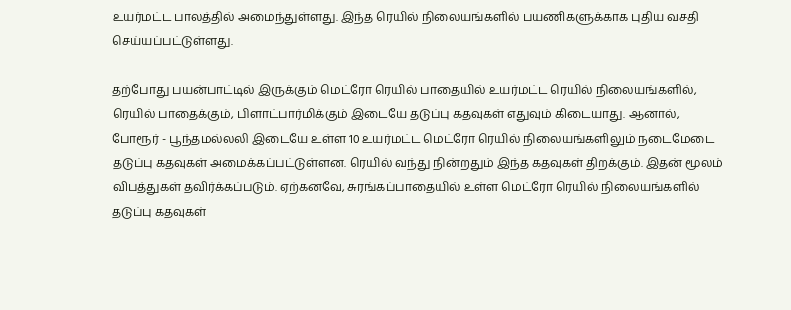உயர்மட்ட பாலத்தில் அமைந்துள்ளது. இந்த ரெயில் நிலையங்களில் பயணிகளுக்காக புதிய வசதி செய்யப்பட்டுள்ளது.

தற்போது பயன்பாட்டில் இருக்கும் மெட்ரோ ரெயில் பாதையில் உயர்மட்ட ரெயில் நிலையங்களில், ரெயில் பாதைக்கும், பிளாட்பார்மிக்கும் இடையே தடுப்பு கதவுகள் எதுவும் கிடையாது. ஆனால், போரூர் - பூந்தமல்லலி இடையே உள்ள 10 உயர்மட்ட மெட்ரோ ரெயில் நிலையங்களிலும் நடைமேடை தடுப்பு கதவுகள் அமைக்கப்பட்டுள்ளன. ரெயில் வந்து நின்றதும் இந்த கதவுகள் திறக்கும். இதன் மூலம் விபத்துகள் தவிர்க்கப்படும். ஏற்கனவே, சுரங்கப்பாதையில் உள்ள மெட்ரோ ரெயில் நிலையங்களில் தடுப்பு கதவுகள்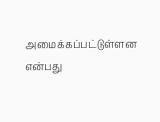அமைக்கப்பட்டுள்ளன என்பது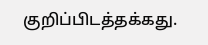குறிப்பிடத்தக்கது.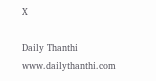X

Daily Thanthi
www.dailythanthi.com